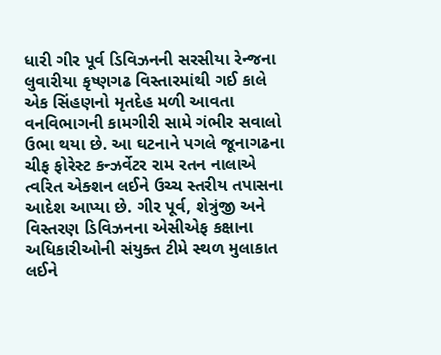ધારી ગીર પૂર્વ ડિવિઝનની સરસીયા રેન્જના લુવારીયા કૃષ્ણગઢ વિસ્તારમાંથી ગઈ કાલે એક સિંહણનો મૃતદેહ મળી આવતા વનવિભાગની કામગીરી સામે ગંભીર સવાલો ઉભા થયા છે. આ ઘટનાને પગલે જૂનાગઢના ચીફ ફોરેસ્ટ કન્ઝર્વેટર રામ રતન નાલાએ ત્વરિત એક્શન લઈને ઉચ્ચ સ્તરીય તપાસના આદેશ આપ્યા છે. ગીર પૂર્વ, શેત્રુંજી અને વિસ્તરણ ડિવિઝનના એસીએફ કક્ષાના અધિકારીઓની સંયુક્ત ટીમે સ્થળ મુલાકાત લઈને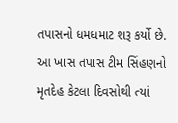તપાસનો ધમધમાટ શરૂ કર્યો છે. આ ખાસ તપાસ ટીમ સિંહણનો મૃતદેહ કેટલા દિવસોથી ત્યાં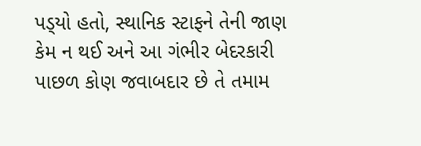પડ્‌યો હતો, સ્થાનિક સ્ટાફને તેની જાણ કેમ ન થઈ અને આ ગંભીર બેદરકારી પાછળ કોણ જવાબદાર છે તે તમામ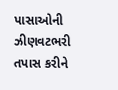પાસાઓની ઝીણવટભરી તપાસ કરીને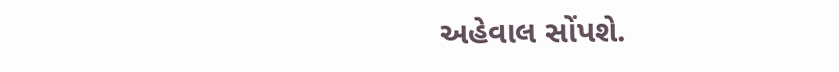અહેવાલ સોંપશે.